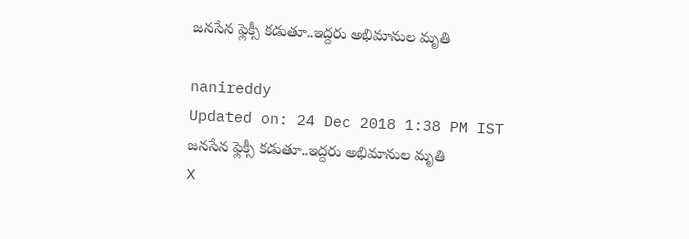జనసేన ఫ్లెక్సీ కడుతూ..ఇద్దరు అభిమానుల మృతి

nanireddy
Updated on: 24 Dec 2018 1:38 PM IST
జనసేన ఫ్లెక్సీ కడుతూ..ఇద్దరు అభిమానుల మృతి
X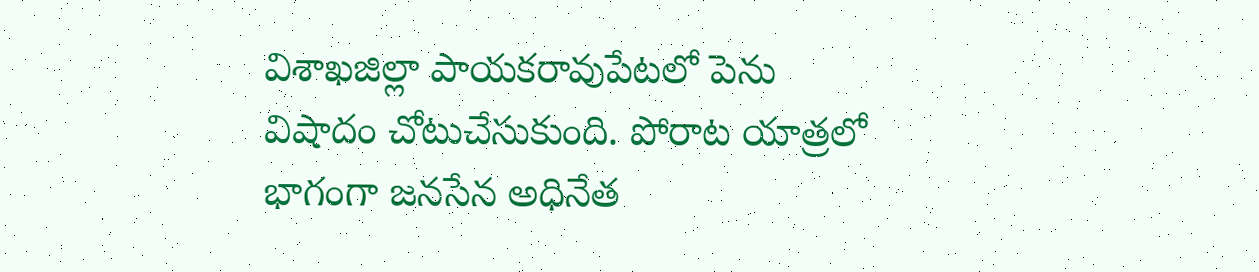విశాఖజిల్లా పాయకరావుపేటలో పెను విషాదం చోటుచేసుకుంది. పోరాట యాత్రలో భాగంగా జనసేన అధినేత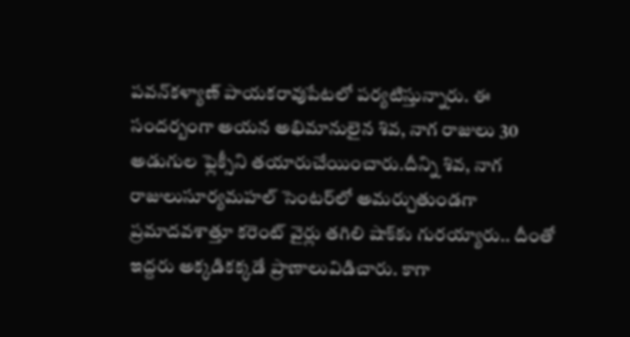పవన్‌కళ్యాణ్‌ పాయకరావుపేటలో పర్యటిస్తున్నారు. ఈ సందర్బంగా అయన అభిమానులైన శివ, నాగ రాజులు 30 అడుగుల ఫ్లెక్సీని తయారుచేయించారు.దీన్ని శివ, నాగ రాజులుసూర్యమహల్‌ సెంటర్‌లో అమర్చుతుండగా ప్రమాదవశాత్తూ కరెంట్‌ వైర్లు తగిలి షాక్‌కు గురయ్యారు.. దీంతో ఇద్దరు అక్కడికక్కడే ప్రాణాలువిడిచారు. కాగా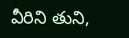వీరిని తుని,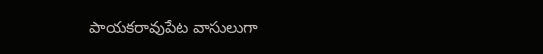పాయకరావుపేట వాసులుగా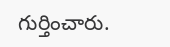గుర్తించారు.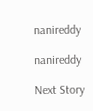nanireddy

nanireddy

Next Story